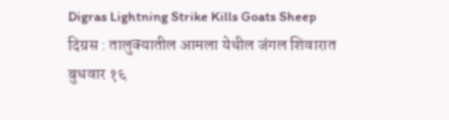Digras Lightning Strike Kills Goats Sheep
दिग्रस : तालुक्यातील आमला येथील जंगल शिवारात बुधवार १६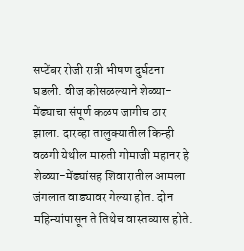सप्टेंबर रोजी रात्री भीषण दुर्घटना घडली. वीज कोसळल्याने शेळ्या-मेंढ्याचा संपूर्ण कळप जागीच ठार झाला. दारव्हा तालुक्यातील किन्ही वळगी येथील मारुती गोमाजी महानर हे शेळ्या-मेंढ्यांसह शिवारातील आमला जंगलात वाड्यावर गेल्या होत. दोन महिन्यांपासून ते तिथेच वास्तव्यास होते.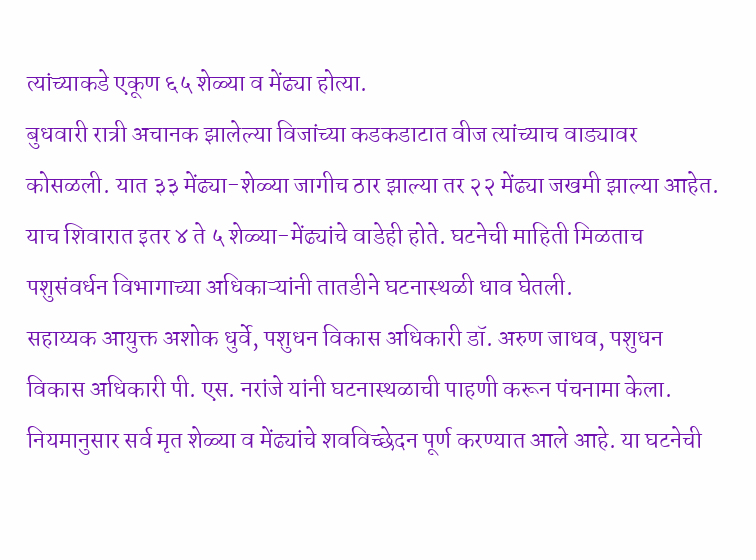त्यांच्याकडे एकूण ६५ शेळ्या व मेंढ्या होत्या.
बुधवारी रात्री अचानक झालेल्या विजांच्या कडकडाटात वीज त्यांच्याच वाड्यावर कोसळली. यात ३३ मेंढ्या-शेळ्या जागीच ठार झाल्या तर २२ मेंढ्या जखमी झाल्या आहेत. याच शिवारात इतर ४ ते ५ शेळ्या-मेंढ्यांचे वाडेही होते. घटनेची माहिती मिळताच पशुसंवर्धन विभागाच्या अधिकाऱ्यांनी तातडीने घटनास्थळी धाव घेतली.
सहाय्यक आयुक्त अशोक धुर्वे, पशुधन विकास अधिकारी डॉ. अरुण जाधव, पशुधन विकास अधिकारी पी. एस. नरांजे यांनी घटनास्थळाची पाहणी करून पंचनामा केला. नियमानुसार सर्व मृत शेळ्या व मेंढ्यांचे शवविच्छेदन पूर्ण करण्यात आले आहे. या घटनेची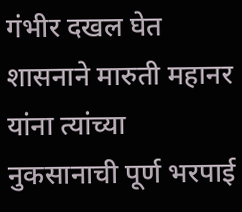गंभीर दखल घेत शासनाने मारुती महानर यांना त्यांच्या नुकसानाची पूर्ण भरपाई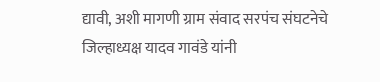द्यावी, अशी मागणी ग्राम संवाद सरपंच संघटनेचे जिल्हाध्यक्ष यादव गावंडे यांनी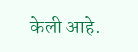केली आहे.